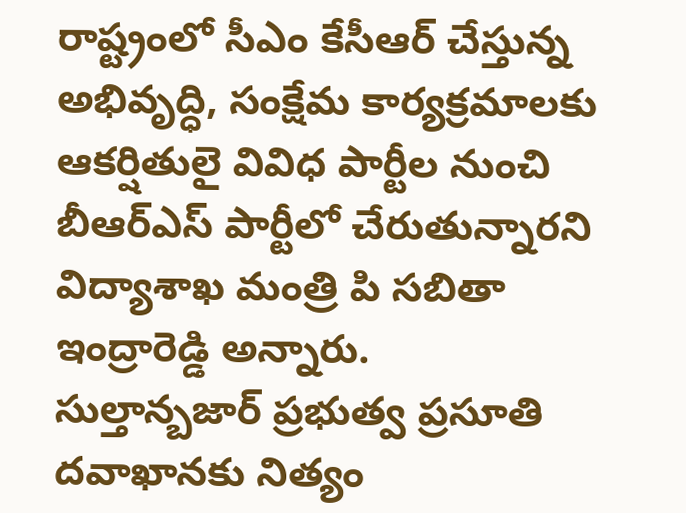రాష్ట్రంలో సీఎం కేసీఆర్ చేస్తున్న అభివృద్ధి, సంక్షేమ కార్యక్రమాలకు ఆకర్షితులై వివిధ పార్టీల నుంచి బీఆర్ఎస్ పార్టీలో చేరుతున్నారని విద్యాశాఖ మంత్రి పి సబితా ఇంద్రారెడ్డి అన్నారు.
సుల్తాన్బజార్ ప్రభుత్వ ప్రసూతి దవాఖానకు నిత్యం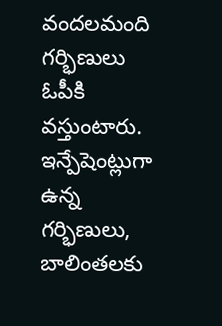వందలమంది గర్భిణులు ఓపీకి వస్తుంటారు. ఇన్పేషెంట్లుగా ఉన్న గర్భిణులు, బాలింతలకు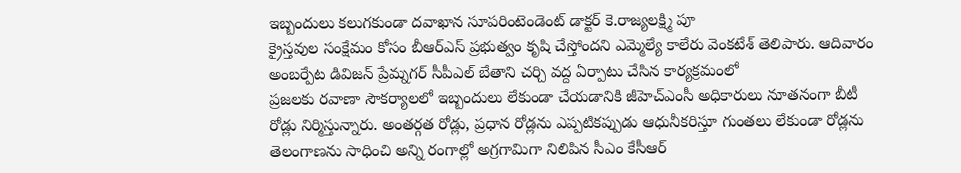ఇబ్బందులు కలుగకుండా దవాఖాన సూపరింటెండెంట్ డాక్టర్ కె.రాజ్యలక్ష్మి పూ
క్రైస్తవుల సంక్షేమం కోసం బీఆర్ఎస్ ప్రభుత్వం కృషి చేస్తోందని ఎమ్మెల్యే కాలేరు వెంకటేశ్ తెలిపారు. ఆదివారం అంబర్పేట డివిజన్ ప్రేమ్నగర్ సీపీఎల్ బేతాని చర్చి వద్ద ఏర్పాటు చేసిన కార్యక్రమంలో
ప్రజలకు రవాణా సౌకర్యాలలో ఇబ్బందులు లేకుండా చేయడానికి జీహెచ్ఎంసీ అధికారులు నూతనంగా బీటీ రోడ్లు నిర్మిస్తున్నారు. అంతర్గత రోడ్లు, ప్రధాన రోడ్లను ఎప్పటికప్పుడు ఆధునీకరిస్తూ గుంతలు లేకుండా రోడ్లను
తెలంగాణను సాధించి అన్ని రంగాల్లో అగ్రగామిగా నిలిపిన సీఎం కేసీఆర్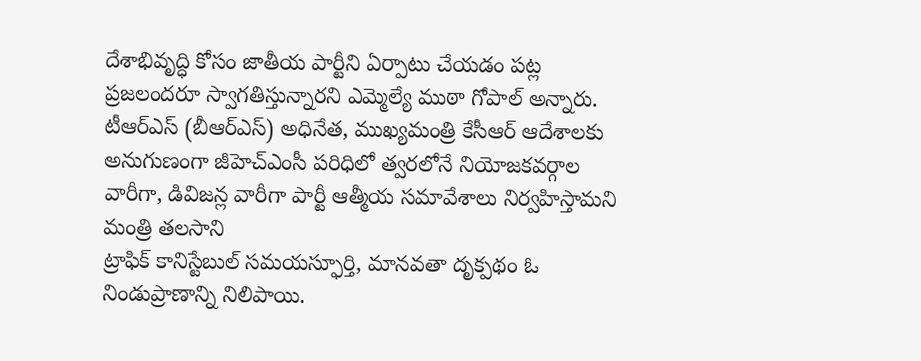దేశాభివృద్ధి కోసం జాతీయ పార్టీని ఏర్పాటు చేయడం పట్ల ప్రజలందరూ స్వాగతిస్తున్నారని ఎమ్మెల్యే ముఠా గోపాల్ అన్నారు.
టీఆర్ఎస్ (బీఆర్ఎస్) అధినేత, ముఖ్యమంత్రి కేసీఆర్ ఆదేశాలకు అనుగుణంగా జీహెచ్ఎంసీ పరిధిలో త్వరలోనే నియోజకవర్గాల వారీగా, డివిజన్ల వారీగా పార్టీ ఆత్మీయ సమావేశాలు నిర్వహిస్తామని మంత్రి తలసాని
ట్రాఫిక్ కానిస్టేబుల్ సమయస్ఫూర్తి, మానవతా దృక్పథం ఓ నిండుప్రాణాన్ని నిలిపాయి.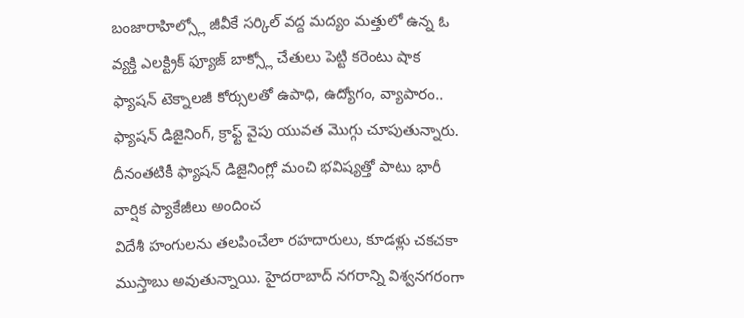బంజారాహిల్స్లో జీవీకే సర్కిల్ వద్ద మద్యం మత్తులో ఉన్న ఓ వ్యక్తి ఎలక్ట్రిక్ ఫ్యూజ్ బాక్స్లో చేతులు పెట్టి కరెంటు షాక
ఫ్యాషన్ టెక్నాలజీ కోర్సులతో ఉపాధి, ఉద్యోగం, వ్యాపారం.. ఫ్యాషన్ డిజైనింగ్, క్రాఫ్ట్ వైపు యువత మొగ్గు చూపుతున్నారు. దీనంతటికీ ఫ్యాషన్ డిజైనింగ్లో మంచి భవిష్యత్తో పాటు భారీ వార్షిక ప్యాకేజీలు అందించ
విదేశీ హంగులను తలపించేలా రహదారులు, కూడళ్లు చకచకా ముస్తాబు అవుతున్నాయి. హైదరాబాద్ నగరాన్ని విశ్వనగరంగా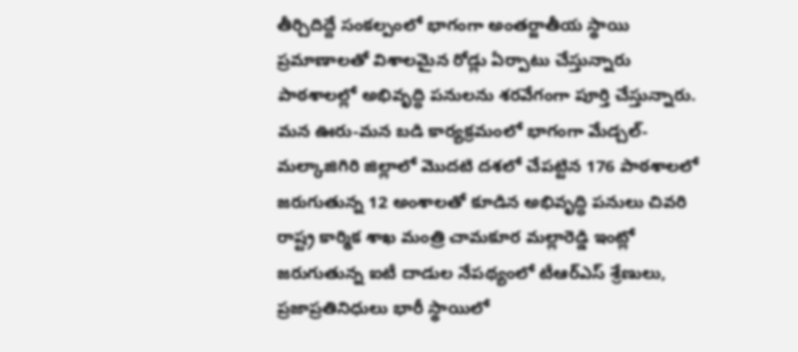తీర్చిదిద్దే సంకల్పంలో భాగంగా అంతర్జాతీయ స్థాయి ప్రమాణాలతో విశాలమైన రోడ్లు ఏర్పాటు చేస్తున్నారు
పాఠశాలల్లో అభివృద్ధి పనులను శరవేగంగా పూర్తి చేస్తున్నారు. మన ఊరు-మన బడి కార్యక్రమంలో భాగంగా మేడ్చల్-మల్కాజిగిరి జిల్లాలో మొదటి దశలో చేపట్టిన 176 పాఠశాలలో జరుగుతున్న 12 అంశాలతో కూడిన అభివృద్ధి పనులు చివరి
రాష్ట్ర కార్మిక శాఖ మంత్రి చామకూర మల్లారెడ్డి ఇంట్లో జరుగుతున్న ఐటీ దాడుల నేపథ్యంలో టీఆర్ఎస్ శ్రేణులు, ప్రజాప్రతినిధులు భారీ స్థాయిలో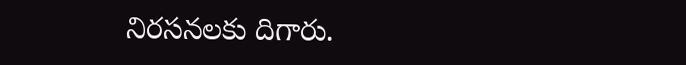నిరసనలకు దిగారు.